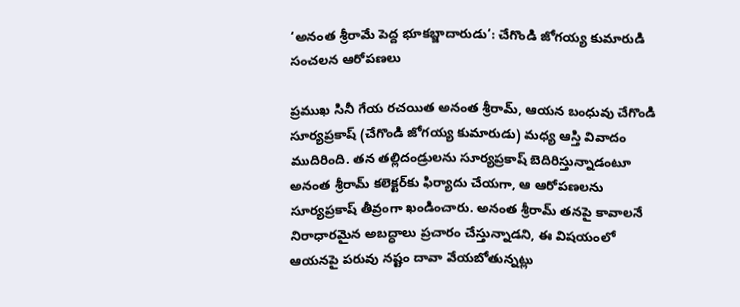‘అనంత శ్రీరామే పెద్ద భూకబ్జాదారుడు’: చేగొండి జోగయ్య కుమారుడి సంచలన ఆరోపణలు

ప్రముఖ సినీ గేయ రచయిత అనంత శ్రీరామ్, ఆయన బంధువు చేగొండి సూర్యప్రకాష్ (చేగొండి జోగయ్య కుమారుడు) మధ్య ఆస్తి వివాదం ముదిరింది. తన తల్లిదండ్రులను సూర్యప్రకాష్ బెదిరిస్తున్నాడంటూ అనంత శ్రీరామ్ కలెక్టర్‌కు ఫిర్యాదు చేయగా, ఆ ఆరోపణలను సూర్యప్రకాష్ తీవ్రంగా ఖండించారు. అనంత శ్రీరామ్ తనపై కావాలనే నిరాధారమైన అబద్ధాలు ప్రచారం చేస్తున్నాడని, ఈ విషయంలో ఆయనపై పరువు నష్టం దావా వేయబోతున్నట్లు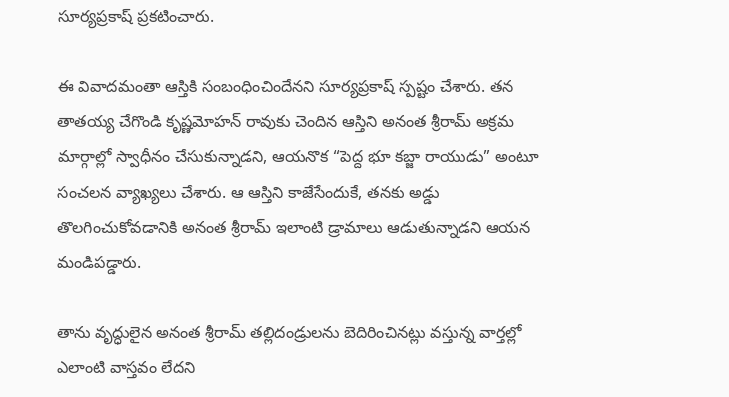సూర్యప్రకాష్ ప్రకటించారు.

ఈ వివాదమంతా ఆస్తికి సంబంధించిందేనని సూర్యప్రకాష్ స్పష్టం చేశారు. తన తాతయ్య చేగొండి కృష్ణమోహన్ రావుకు చెందిన ఆస్తిని అనంత శ్రీరామ్ అక్రమ మార్గాల్లో స్వాధీనం చేసుకున్నాడని, ఆయనొక “పెద్ద భూ కబ్జా రాయుడు” అంటూ సంచలన వ్యాఖ్యలు చేశారు. ఆ ఆస్తిని కాజేసేందుకే, తనకు అడ్డు తొలగించుకోవడానికి అనంత శ్రీరామ్ ఇలాంటి డ్రామాలు ఆడుతున్నాడని ఆయన మండిపడ్డారు.

తాను వృద్ధులైన అనంత శ్రీరామ్ తల్లిదండ్రులను బెదిరించినట్లు వస్తున్న వార్తల్లో ఎలాంటి వాస్తవం లేదని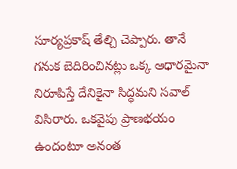సూర్యప్రకాష్ తేల్చి చెప్పారు. తానే గనుక బెదిరించినట్లు ఒక్క ఆధారమైనా నిరూపిస్తే దేనికైనా సిద్ధమని సవాల్ విసిరారు. ఒకవైపు ప్రాణభయం ఉందంటూ అనంత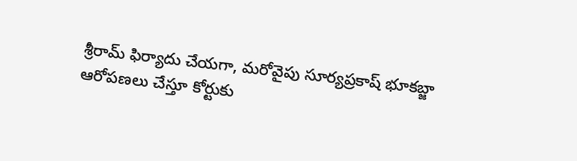శ్రీరామ్ ఫిర్యాదు చేయగా, మరోవైపు సూర్యప్రకాష్ భూకబ్జా ఆరోపణలు చేస్తూ కోర్టుకు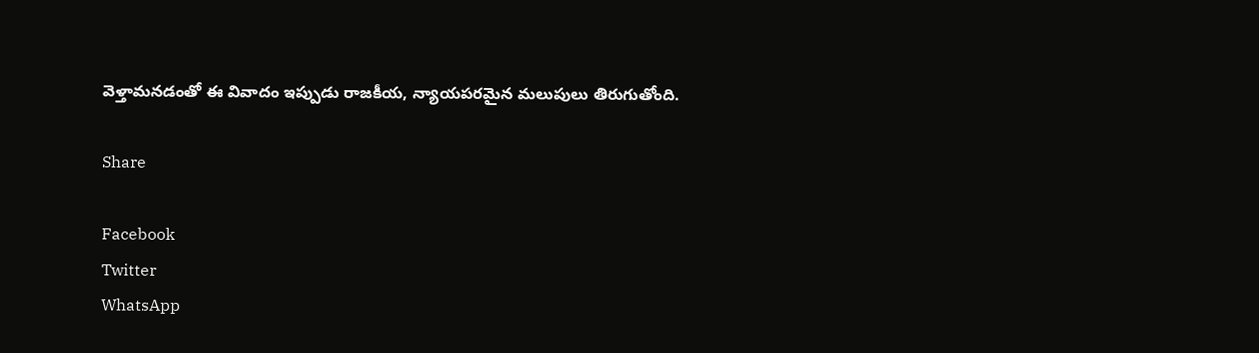వెళ్తామనడంతో ఈ వివాదం ఇప్పుడు రాజకీయ, న్యాయపరమైన మలుపులు తిరుగుతోంది.

Share

Facebook
Twitter
WhatsApp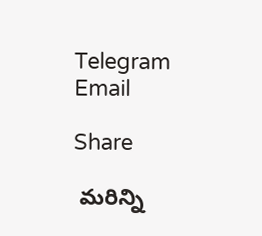Telegram
Email

Share

 మరిన్ని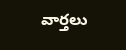వార్తలు